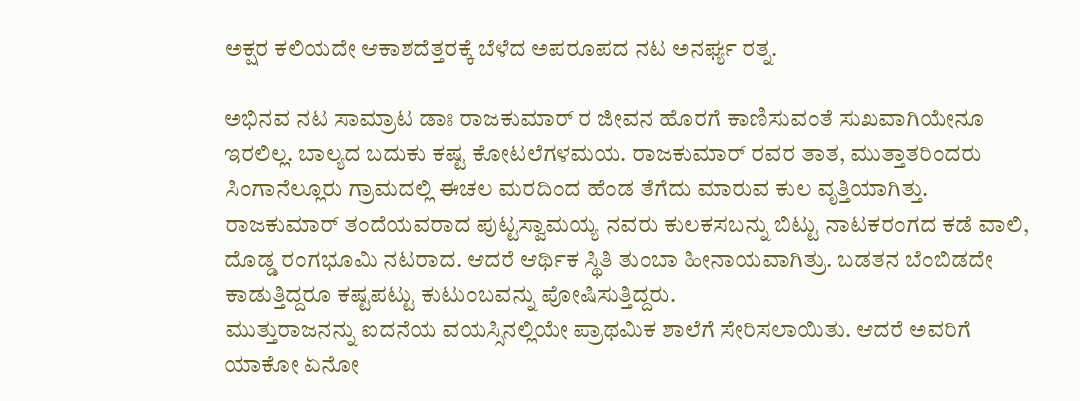ಅಕ್ಷರ ಕಲಿಯದೇ ಆಕಾಶದೆತ್ತರಕ್ಕೆ ಬೆಳೆದ ಅಪರೂಪದ ನಟ ಅನರ್ಘ್ಯ ರತ್ನ.

ಅಭಿನವ ನಟ ಸಾಮ್ರಾಟ ಡಾಃ ರಾಜಕುಮಾರ್ ರ ಜೀವನ ಹೊರಗೆ ಕಾಣಿಸುವಂತೆ ಸುಖವಾಗಿಯೇನೂ ಇರಲಿಲ್ಲ. ಬಾಲ್ಯದ ಬದುಕು ಕಷ್ಟ ಕೋಟಲೆಗಳಮಯ. ರಾಜಕುಮಾರ್ ರವರ ತಾತ, ಮುತ್ತಾತರಿಂದರು ಸಿಂಗಾನೆಲ್ಲೂರು ಗ್ರಾಮದಲ್ಲಿ ಈಚಲ ಮರದಿಂದ ಹೆಂಡ ತೆಗೆದು ಮಾರುವ ಕುಲ ವೃತ್ತಿಯಾಗಿತ್ತು. ರಾಜಕುಮಾರ್ ತಂದೆಯವರಾದ ಪುಟ್ಟಸ್ವಾಮಯ್ಯ ನವರು ಕುಲಕಸಬನ್ನು ಬಿಟ್ಟು ನಾಟಕರಂಗದ ಕಡೆ ವಾಲಿ, ದೊಡ್ಡ ರಂಗಭೂಮಿ ನಟರಾದ. ಆದರೆ ಆರ್ಥಿಕ ಸ್ಥಿತಿ ತುಂಬಾ ಹೀನಾಯವಾಗಿತ್ರು. ಬಡತನ ಬೆಂಬಿಡದೇ ಕಾಡುತ್ತಿದ್ದರೂ ಕಷ್ಟಪಟ್ಟು ಕುಟುಂಬವನ್ನು ಪೋಷಿಸುತ್ತಿದ್ದರು.
ಮುತ್ತುರಾಜನನ್ನು ಐದನೆಯ ವಯಸ್ಸಿನಲ್ಲಿಯೇ ಪ್ರಾಥಮಿಕ ಶಾಲೆಗೆ ಸೇರಿಸಲಾಯಿತು. ಆದರೆ ಅವರಿಗೆ ಯಾಕೋ ಏನೋ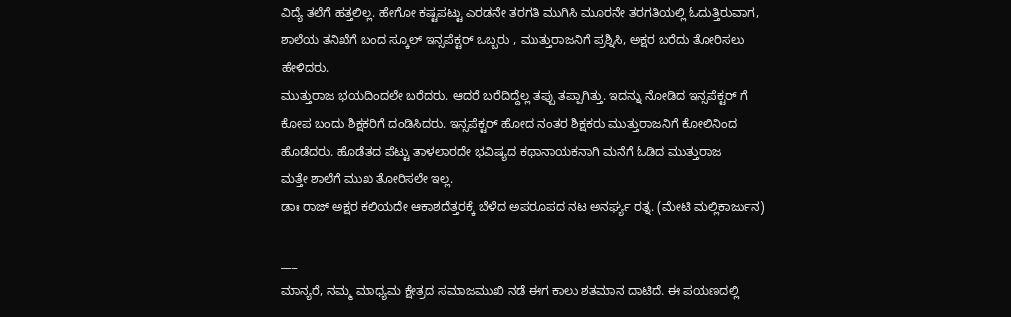ವಿದ್ಯೆ ತಲೆಗೆ ಹತ್ತಲಿಲ್ಲ. ಹೇಗೋ ಕಷ್ಟಪಟ್ಟು ಎರಡನೇ ತರಗತಿ ಮುಗಿಸಿ ಮೂರನೇ ತರಗತಿಯಲ್ಲಿ ಓದುತ್ತಿರುವಾಗ, ಶಾಲೆಯ ತನಿಖೆಗೆ ಬಂದ ಸ್ಕೂಲ್ ಇನ್ಸಪೆಕ್ಟರ್ ಒಬ್ಬರು , ಮುತ್ತುರಾಜನಿಗೆ ಪ್ರಶ್ನಿಸಿ, ಅಕ್ಷರ ಬರೆದು ತೋರಿಸಲು ಹೇಳಿದರು.
ಮುತ್ತುರಾಜ ಭಯದಿಂದಲೇ ಬರೆದರು. ಆದರೆ ಬರೆದಿದ್ದೆಲ್ಲ ತಪ್ಪು ತಪ್ಪಾಗಿತ್ತು. ಇದನ್ನು ನೋಡಿದ ಇನ್ಸಪೆಕ್ಟರ್ ಗೆ ಕೋಪ ಬಂದು ಶಿಕ್ಷಕರಿಗೆ ದಂಡಿಸಿದರು. ಇನ್ಸಪೆಕ್ಟರ್ ಹೋದ ನಂತರ ಶಿಕ್ಷಕರು ಮುತ್ತುರಾಜನಿಗೆ ಕೋಲಿನಿಂದ ಹೊಡೆದರು. ಹೊಡೆತದ ಪೆಟ್ಟು ತಾಳಲಾರದೇ ಭವಿಷ್ಯದ ಕಥಾನಾಯಕನಾಗಿ ಮನೆಗೆ ಓಡಿದ ಮುತ್ತುರಾಜ
ಮತ್ತೇ ಶಾಲೆಗೆ ಮುಖ ತೋರಿಸಲೇ ಇಲ್ಲ.
ಡಾಃ ರಾಜ್ ಅಕ್ಷರ ಕಲಿಯದೇ ಆಕಾಶದೆತ್ತರಕ್ಕೆ ಬೆಳೆದ ಅಪರೂಪದ ನಟ ಅನರ್ಘ್ಯ ರತ್ನ. (ಮೇಟಿ ಮಲ್ಲಿಕಾರ್ಜುನ)

___
ಮಾನ್ಯರೆ, ನಮ್ಮ ಮಾಧ್ಯಮ ಕ್ಷೇತ್ರದ ಸಮಾಜಮುಖಿ ನಡೆ ಈಗ ಕಾಲು ಶತಮಾನ ದಾಟಿದೆ. ಈ ಪಯಣದಲ್ಲಿ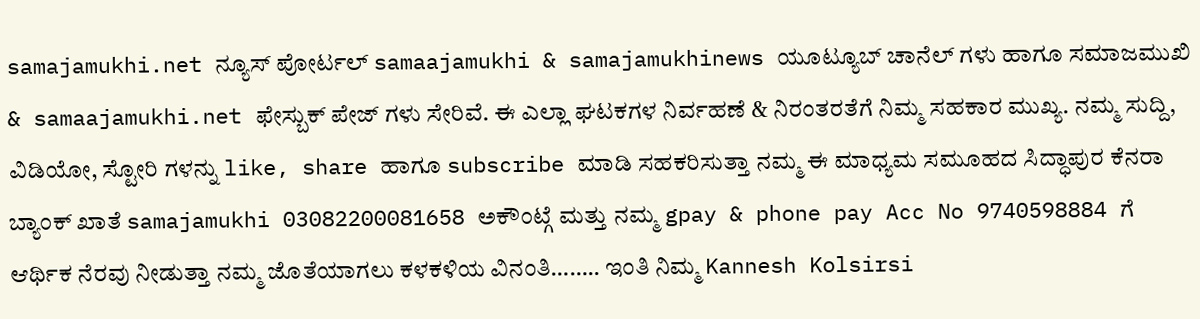samajamukhi.net ನ್ಯೂಸ್ ಪೋರ್ಟಲ್ samaajamukhi & samajamukhinews ಯೂಟ್ಯೂಬ್ ಚಾನೆಲ್ ಗಳು ಹಾಗೂ ಸಮಾಜಮುಖಿ & samaajamukhi.net ಫೇಸ್ಬುಕ್ ಪೇಜ್ ಗಳು ಸೇರಿವೆ. ಈ ಎಲ್ಲಾ ಘಟಕಗಳ ನಿರ್ವಹಣೆ & ನಿರಂತರತೆಗೆ ನಿಮ್ಮ ಸಹಕಾರ ಮುಖ್ಯ. ನಮ್ಮ ಸುದ್ದಿ, ವಿಡಿಯೋ, ಸ್ಟೋರಿ ಗಳನ್ನು like, share ಹಾಗೂ subscribe ಮಾಡಿ ಸಹಕರಿಸುತ್ತಾ ನಮ್ಮ ಈ ಮಾಧ್ಯಮ ಸಮೂಹದ ಸಿದ್ಧಾಪುರ ಕೆನರಾ ಬ್ಯಾಂಕ್ ಖಾತೆ samajamukhi 03082200081658 ಅಕೌಂಟ್ಗೆ ಮತ್ತು ನಮ್ಮ gpay & phone pay Acc No 9740598884 ಗೆ ಆರ್ಥಿಕ ನೆರವು ನೀಡುತ್ತಾ ನಮ್ಮ ಜೊತೆಯಾಗಲು ಕಳಕಳಿಯ ವಿನಂತಿ…….. ಇಂತಿ ನಿಮ್ಮ Kannesh Kolsirsi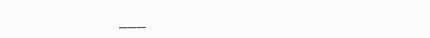___